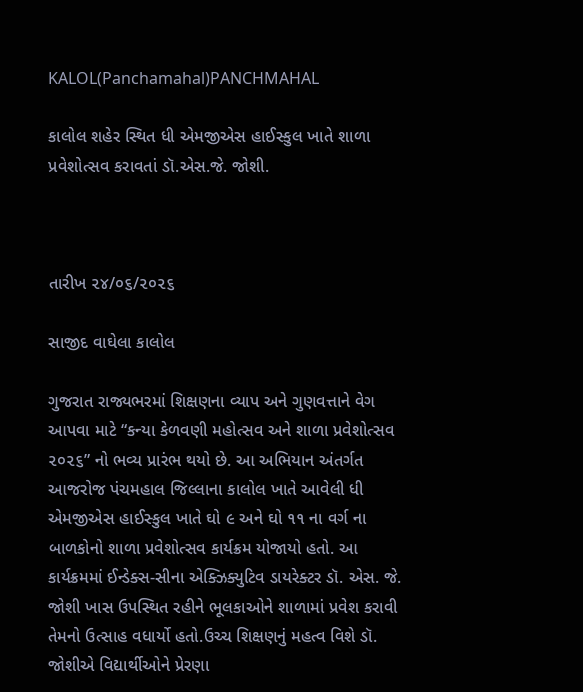KALOL(Panchamahal)PANCHMAHAL

કાલોલ શહેર સ્થિત ધી એમજીએસ હાઈસ્કુલ ખાતે શાળા પ્રવેશોત્સવ કરાવતાં ડૉ.એસ.જે. જોશી.



તારીખ ૨૪/૦૬/૨૦૨૬

સાજીદ વાઘેલા કાલોલ

ગુજરાત રાજ્યભરમાં શિક્ષણના વ્યાપ અને ગુણવત્તાને વેગ આપવા માટે “કન્યા કેળવણી મહોત્સવ અને શાળા પ્રવેશોત્સવ ૨૦૨૬” નો ભવ્ય પ્રારંભ થયો છે. આ અભિયાન અંતર્ગત આજરોજ પંચમહાલ જિલ્લાના કાલોલ ખાતે આવેલી ધી એમજીએસ હાઈસ્કુલ ખાતે ઘો ૯ અને ઘો ૧૧ ના વર્ગ ના બાળકોનો શાળા પ્રવેશોત્સવ કાર્યક્રમ યોજાયો હતો. આ કાર્યક્રમમાં ઈન્ડેક્સ-સીના એક્ઝિક્યુટિવ ડાયરેક્ટર ડૉ. એસ. જે. જોશી ખાસ ઉપસ્થિત રહીને ભૂલકાઓને શાળામાં પ્રવેશ કરાવી તેમનો ઉત્સાહ વધાર્યો હતો.ઉચ્ચ શિક્ષણનું મહત્વ વિશે ડૉ. જોશીએ વિદ્યાર્થીઓને પ્રેરણા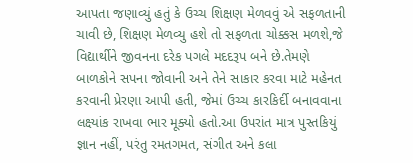આપતા જણાવ્યું હતું કે ઉચ્ચ શિક્ષણ મેળવવું એ સફળતાની ચાવી છે, શિક્ષણ મેળવ્યુ હશે તો સફળતા ચોક્કસ મળશે,જે વિદ્યાર્થીને જીવનના દરેક પગલે મદદરૂપ બને છે.તેમણે બાળકોને સપના જોવાની અને તેને સાકાર કરવા માટે મહેનત કરવાની પ્રેરણા આપી હતી, જેમાં ઉચ્ચ કારકિર્દી બનાવવાના લક્ષ્યાંક રાખવા ભાર મૂક્યો હતો.આ ઉપરાંત માત્ર પુસ્તકિયું જ્ઞાન નહીં, પરંતુ રમતગમત, સંગીત અને કલા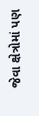જેવા ક્ષેત્રોમાં પણ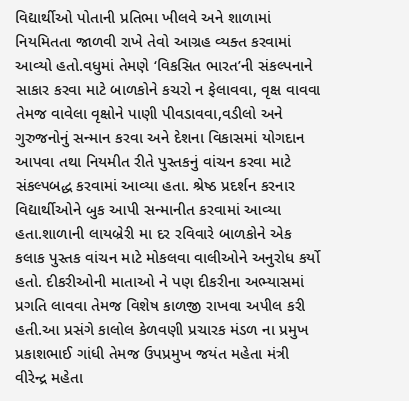વિદ્યાર્થીઓ પોતાની પ્રતિભા ખીલવે અને શાળામાં નિયમિતતા જાળવી રાખે તેવો આગ્રહ વ્યક્ત કરવામાં આવ્યો હતો.વધુમાં તેમણે ‘વિકસિત ભારત’ની સંકલ્પનાને સાકાર કરવા માટે બાળકોને કચરો ન ફેલાવવા, વૃક્ષ વાવવા તેમજ વાવેલા વૃક્ષોને પાણી પીવડાવવા,વડીલો અને ગુરુજનોનું સન્માન કરવા અને દેશના વિકાસમાં યોગદાન આપવા તથા નિયમીત રીતે પુસ્તકનું વાંચન કરવા માટે સંકલ્પબદ્ધ કરવામાં આવ્યા હતા. શ્રેષ્ઠ પ્રદર્શન કરનાર વિદ્યાર્થીઓને બુક આપી સન્માનીત કરવામાં આવ્યા હતા.શાળાની લાયબ્રેરી મા દર રવિવારે બાળકોને એક કલાક પુસ્તક વાંચન માટે મોકલવા વાલીઓને અનુરોધ કર્યો હતો. દીકરીઓની માતાઓ ને પણ દીકરીના અભ્યાસમાં પ્રગતિ લાવવા તેમજ વિશેષ કાળજી રાખવા અપીલ કરી હતી.આ પ્રસંગે કાલોલ કેળવણી પ્રચારક મંડળ ના પ્રમુખ પ્રકાશભાઈ ગાંધી તેમજ ઉપપ્રમુખ જયંત મહેતા મંત્રી વીરેન્દ્ર મહેતા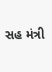સહ મંત્રી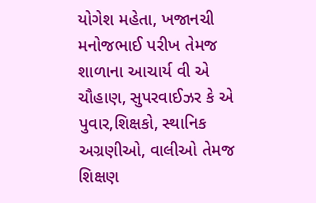યોગેશ મહેતા, ખજાનચી મનોજભાઈ પરીખ તેમજ શાળાના આચાર્ય વી એ ચૌહાણ, સુપરવાઈઝર કે એ પુવાર,શિક્ષકો, સ્થાનિક અગ્રણીઓ, વાલીઓ તેમજ શિક્ષણ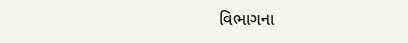વિભાગના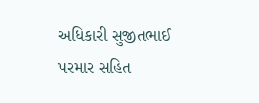અધિકારી સુજીતભાઈ પરમાર સહિત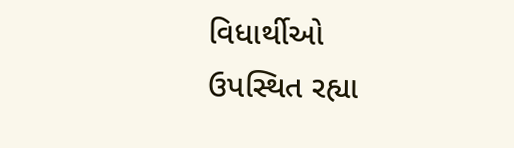વિધાર્થીઓ ઉપસ્થિત રહ્યા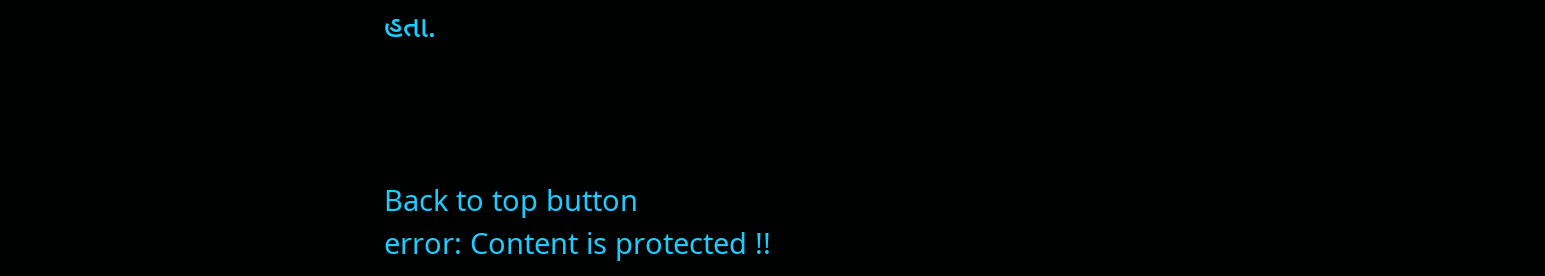હતા.



Back to top button
error: Content is protected !!